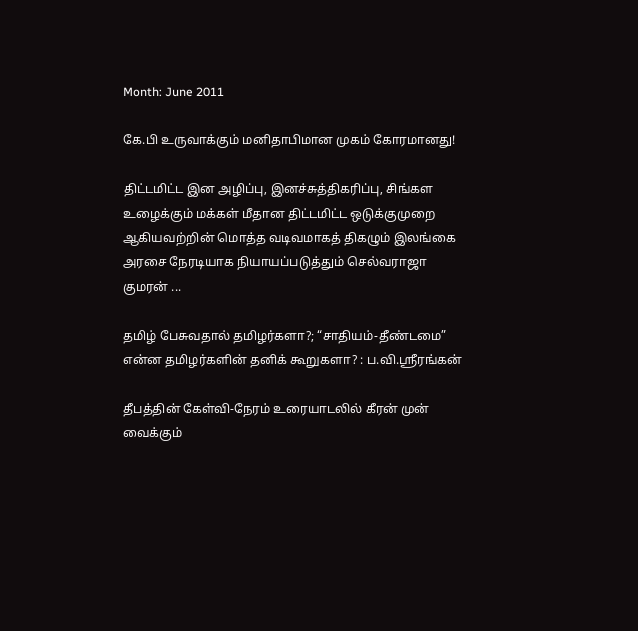Month: June 2011

கே.பி உருவாக்கும் மனிதாபிமான முகம் கோரமானது!

திட்டமிட்ட இன அழிப்பு, இனச்சுத்திகரிப்பு, சிங்கள உழைக்கும் மக்கள் மீதான திட்டமிட்ட ஒடுக்குமுறை ஆகியவற்றின் மொத்த வடிவமாகத் திகழும் இலங்கை அரசை நேரடியாக நியாயப்படுத்தும் செல்வராஜா குமரன் ...

தமிழ் பேசுவதால் தமிழர்களா?; “சாதியம்-தீண்டமை” என்ன தமிழர்களின் தனிக் கூறுகளா? : ப.வி.ஸ்ரீரங்கன்

தீபத்தின் கேள்வி-நேரம் உரையாடலில் கீரன் முன் வைக்கும்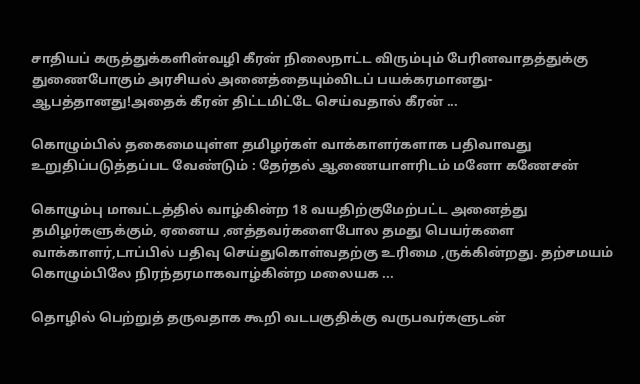சாதியப் கருத்துக்களின்வழி கீரன் நிலைநாட்ட விரும்பும் பேரினவாதத்துக்கு துணைபோகும் அரசியல் அனைத்தையும்விடப் பயக்கரமானது-ஆபத்தானது!அதைக் கீரன் திட்டமிட்டே செய்வதால் கீரன் ...

கொழும்பில் தகைமையுள்ள தமிழர்கள் வாக்காளர்களாக பதிவாவது உறுதிப்படுத்தப்பட வேண்டும் : தேர்தல் ஆணையாளரிடம் மனோ கணேசன்

கொழும்பு மாவட்டத்தில் வாழ்கின்ற 18 வயதிற்குமேற்பட்ட அனைத்து தமிழர்களுக்கும், ஏனைய ,னத்தவர்களைபோல தமது பெயர்களை வாக்காளர்,டாப்பில் பதிவு செய்துகொள்வதற்கு உரிமை ,ருக்கின்றது. தற்சமயம் கொழும்பிலே நிரந்தரமாகவாழ்கின்ற மலையக ...

தொழில் பெற்றுத் தருவதாக கூறி வடபகுதிக்கு வருபவர்களுடன்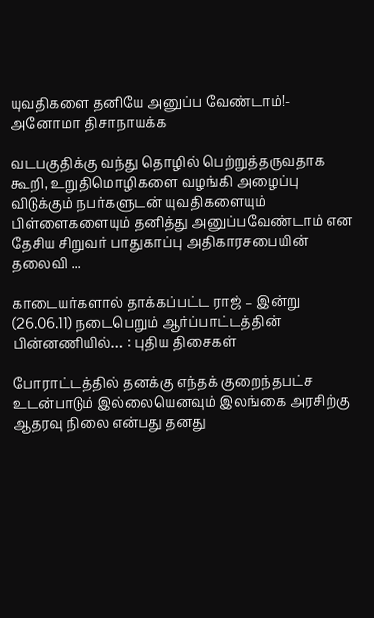யுவதிகளை தனியே அனுப்ப வேண்டாம்!- அனோமா திசாநாயக்க

வடபகுதிக்கு வந்து தொழில் பெற்றுத்தருவதாக கூறி, உறுதிமொழிகளை வழங்கி அழைப்பு விடுக்கும் நபர்களுடன் யுவதிகளையும் பிள்ளைகளையும் தனித்து அனுப்பவேண்டாம் என தேசிய சிறுவர் பாதுகாப்பு அதிகாரசபையின் தலைவி ...

காடையர்களால் தாக்கப்பட்ட ராஜ் – இன்று (26.06.11) நடைபெறும் ஆர்ப்பாட்டத்தின் பின்னணியில்… : புதிய திசைகள்

போராட்டத்தில் தனக்கு எந்தக் குறைந்தபட்ச உடன்பாடும் இல்லையெனவும் இலங்கை அரசிற்கு ஆதரவு நிலை என்பது தனது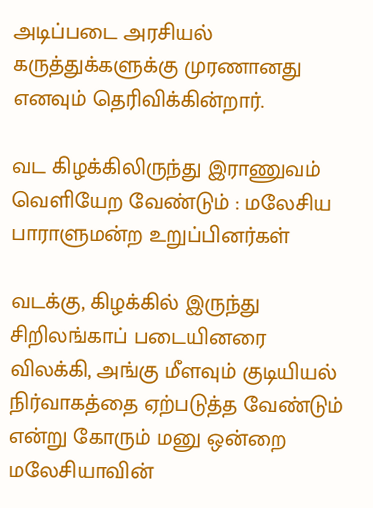அடிப்படை அரசியல் கருத்துக்களுக்கு முரணானது எனவும் தெரிவிக்கின்றார்.

வட கிழக்கிலிருந்து இராணுவம் வெளியேற வேண்டும் : மலேசிய பாராளுமன்ற உறுப்பினர்கள்

வடக்கு, கிழக்கில் இருந்து சிறிலங்காப் படையினரை விலக்கி, அங்கு மீளவும் குடியியல் நிர்வாகத்தை ஏற்படுத்த வேண்டும் என்று கோரும் மனு ஒன்றை மலேசியாவின்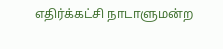எதிர்க்கட்சி நாடாளுமன்ற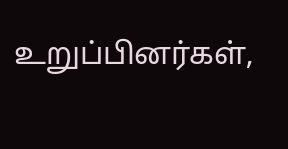உறுப்பினர்கள்,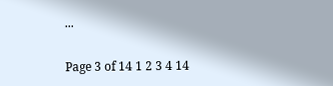...

Page 3 of 14 1 2 3 4 14